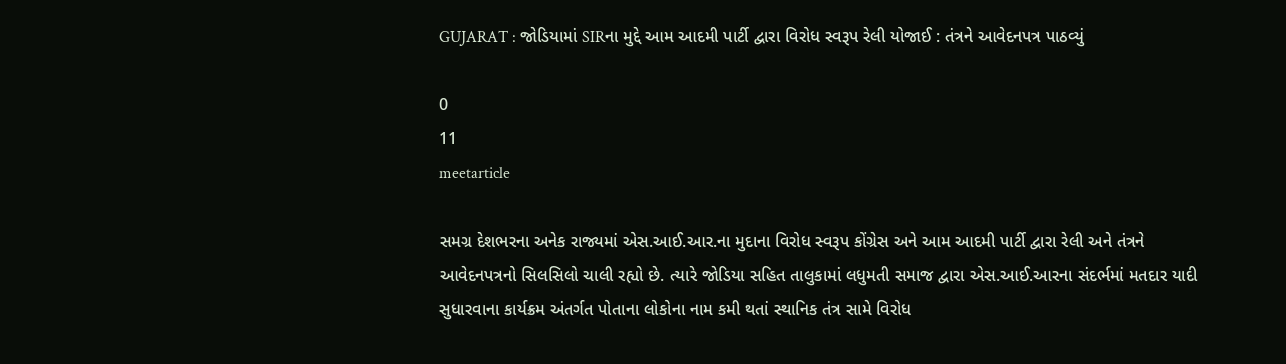GUJARAT : જોડિયામાં SIRના મુદ્દે આમ આદમી પાર્ટી દ્વારા વિરોધ સ્વરૂપ રેલી યોજાઈ : તંત્રને આવેદનપત્ર પાઠવ્યું

0
11
meetarticle

સમગ્ર દેશભરના અનેક રાજ્યમાં એસ.આઈ.આર.ના મુદાના વિરોધ સ્વરૂપ કોંગ્રેસ અને આમ આદમી પાર્ટી દ્વારા રેલી અને તંત્રને આવેદનપત્રનો સિલસિલો ચાલી રહ્યો છે. ત્યારે જોડિયા સહિત તાલુકામાં લધુમતી સમાજ દ્વારા એસ.આઈ.આરના સંદર્ભમાં મતદાર યાદી સુધારવાના કાર્યક્રમ અંતર્ગત પોતાના લોકોના નામ કમી થતાં સ્થાનિક તંત્ર સામે વિરોધ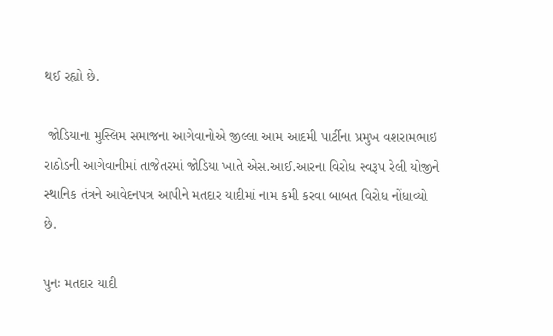થઈ રહ્યો છે.

 જોડિયાના મુસ્લિમ સમાજના આગેવાનોએ જીલ્લા આમ આદમી પાર્ટીના પ્રમુખ વશરામભાઇ રાઠોડની આગેવાનીમાં તાજેતરમાં જોડિયા ખાતે એસ.આઈ.આરના વિરોધ સ્વરૂપ રેલી યોજીને સ્થાનિક તંત્રને આવેદનપત્ર આપીને મતદાર યાદીમાં નામ કમી કરવા બાબત વિરોધ નોંધાવ્યો છે.

પુનઃ મતદાર યાદી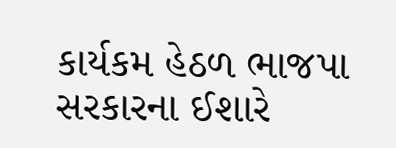કાર્યકમ હેઠળ ભાજપા સરકારના ઈશારે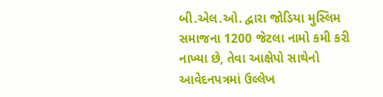બી.એલ.ઓ. દ્વારા જોડિયા મુસ્લિમ સમાજના 1200 જેટલા નામો કમી કરી નાખ્યા છે, તેવા આક્ષેપો સાથેનો આવેદનપત્રમાં ઉલ્લેખ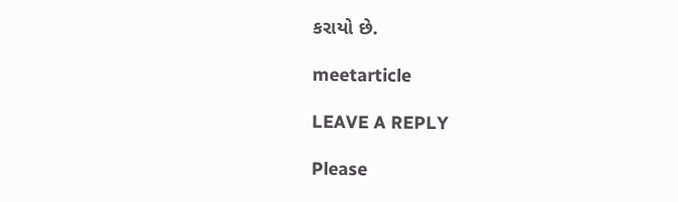કરાયો છે.

meetarticle

LEAVE A REPLY

Please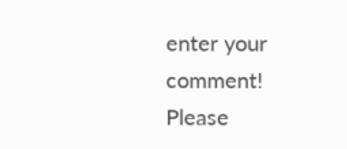enter your comment!
Please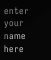enter your name here